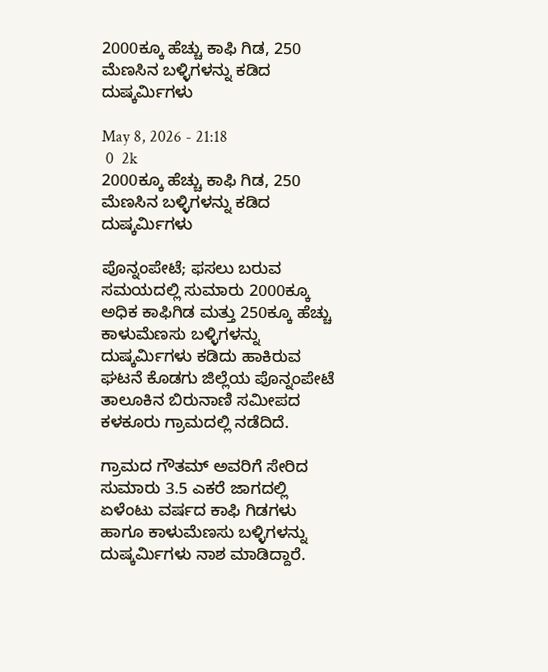2000ಕ್ಕೂ ಹೆಚ್ಚು ಕಾಫಿ ಗಿಡ, 250 ಮೆಣಸಿನ ಬಳ್ಳಿಗಳನ್ನು ಕಡಿದ ದುಷ್ಕರ್ಮಿಗಳು

May 8, 2026 - 21:18
 0  2k
2000ಕ್ಕೂ ಹೆಚ್ಚು ಕಾಫಿ ಗಿಡ, 250 ಮೆಣಸಿನ ಬಳ್ಳಿಗಳನ್ನು ಕಡಿದ ದುಷ್ಕರ್ಮಿಗಳು

ಪೊನ್ನಂಪೇಟೆ; ಫಸಲು ಬರುವ ಸಮಯದಲ್ಲಿ ಸುಮಾರು 2000ಕ್ಕೂ ಅಧಿಕ ಕಾಫಿಗಿಡ ಮತ್ತು 250ಕ್ಕೂ ಹೆಚ್ಚು ಕಾಳುಮೆಣಸು ಬಳ್ಳಿಗಳನ್ನು ದುಷ್ಕರ್ಮಿಗಳು ಕಡಿದು ಹಾಕಿರುವ ಘಟನೆ ಕೊಡಗು ಜಿಲ್ಲೆಯ ಪೊನ್ನಂಪೇಟೆ ತಾಲೂಕಿನ ಬಿರುನಾಣಿ ಸಮೀಪದ ಕಳಕೂರು ಗ್ರಾಮದಲ್ಲಿ ನಡೆದಿದೆ.

ಗ್ರಾಮದ ಗೌತಮ್ ಅವರಿಗೆ ಸೇರಿದ ಸುಮಾರು 3.5 ಎಕರೆ ಜಾಗದಲ್ಲಿ ಏಳೆಂಟು ವರ್ಷದ ಕಾಫಿ ಗಿಡಗಳು ಹಾಗೂ ಕಾಳುಮೆಣಸು ಬಳ್ಳಿಗಳನ್ನು ದುಷ್ಕರ್ಮಿಗಳು ನಾಶ ಮಾಡಿದ್ದಾರೆ.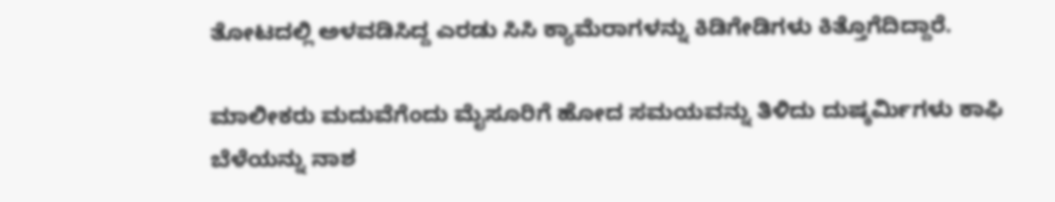ತೋಟದಲ್ಲಿ ಅಳವಡಿಸಿದ್ದ ಎರಡು ಸಿಸಿ ಕ್ಯಾಮೆರಾಗಳನ್ನು ಕಿಡಿಗೇಡಿಗಳು ಕಿತ್ತೊಗೆದಿದ್ದಾರೆ.

ಮಾಲೀಕರು ಮದುವೆಗೆಂದು ಮೈಸೂರಿಗೆ ಹೋದ ಸಮಯವನ್ನು ತಿಳಿದು ದುಷ್ಕರ್ಮಿಗಳು ಕಾಫಿ ಬೆಳೆಯನ್ನು ನಾಶ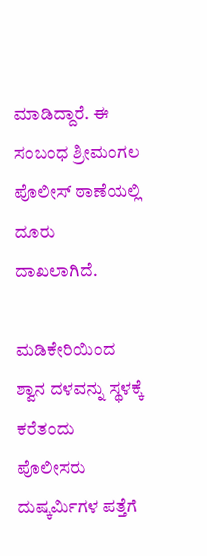ಮಾಡಿದ್ದಾರೆ. ಈ ಸಂಬಂಧ ಶ್ರೀಮಂಗಲ ಪೊಲೀಸ್ ಠಾಣೆಯಲ್ಲಿ ದೂರು ದಾಖಲಾಗಿದೆ.

ಮಡಿಕೇರಿಯಿಂದ ಶ್ವಾನ ದಳವನ್ನು ಸ್ಥಳಕ್ಕೆ ಕರೆತಂದು ಪೊಲೀಸರು ದುಷ್ಕರ್ಮಿಗಳ ಪತ್ತೆಗೆ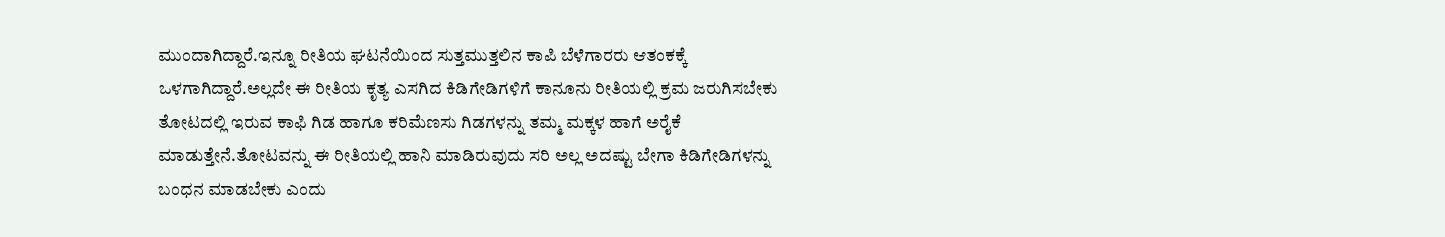ಮುಂದಾಗಿದ್ದಾರೆ.ಇನ್ನೂ ರೀತಿಯ ಘಟನೆಯಿಂದ ಸುತ್ತಮುತ್ತಲಿನ ಕಾಪಿ ಬೆಳೆಗಾರರು ಆತಂಕಕ್ಕೆ ಒಳಗಾಗಿದ್ದಾರೆ.ಅಲ್ಲದೇ ಈ‌ ರೀತಿಯ ಕೃತ್ಯ ಎಸಗಿದ ಕಿಡಿಗೇಡಿಗಳಿಗೆ ಕಾನೂನು ರೀತಿಯಲ್ಲಿ ಕ್ರಮ ಜರುಗಿಸಬೇಕು ತೋಟದಲ್ಲಿ ಇರುವ ಕಾಫಿ ಗಿಡ ಹಾಗೂ ಕರಿಮೆಣಸು ಗಿಡಗಳನ್ನು ತಮ್ಮ ಮಕ್ಕಳ‌ ಹಾಗೆ ಅರೈಕೆ ಮಾಡುತ್ತೇನೆ.ತೋಟವನ್ನು ಈ ರೀತಿಯಲ್ಲಿ ಹಾನಿ ಮಾಡಿರುವುದು ಸರಿ ಅಲ್ಲ ಅದಷ್ಟು ಬೇಗಾ ಕಿಡಿಗೇಡಿಗಳನ್ನು ಬಂಧನ ಮಾಡಬೇಕು ಎಂದು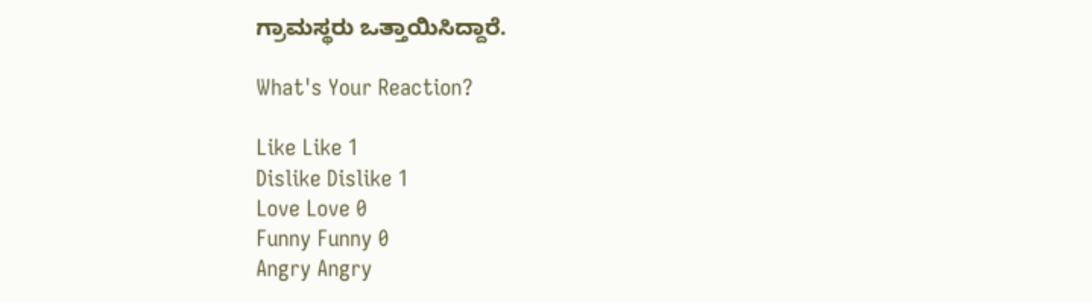ಗ್ರಾಮಸ್ಥರು ಒತ್ತಾಯಿಸಿದ್ದಾರೆ.

What's Your Reaction?

Like Like 1
Dislike Dislike 1
Love Love 0
Funny Funny 0
Angry Angry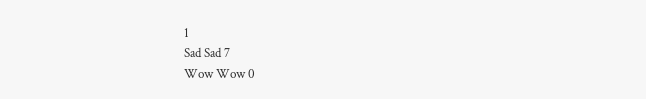1
Sad Sad 7
Wow Wow 0